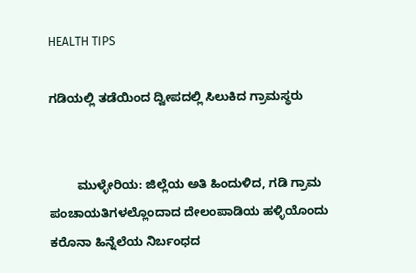HEALTH TIPS

ಗಡಿಯಲ್ಲಿ ತಡೆಯಿಂದ ದ್ವೀಪದಲ್ಲಿ ಸಿಲುಕಿದ ಗ್ರಾಮಸ್ಥರು


        ಮುಳ್ಳೇರಿಯ: ಜಿಲ್ಲೆಯ ಅತಿ ಹಿಂದುಳಿದ, ಗಡಿ ಗ್ರಾಮ ಪಂಚಾಯತಿಗಳಲ್ಲೊಂದಾದ ದೇಲಂಪಾಡಿಯ ಹಳ್ಳಿಯೊಂದು  ಕರೊನಾ ಹಿನ್ನೆಲೆಯ ನಿರ್ಬಂಧದ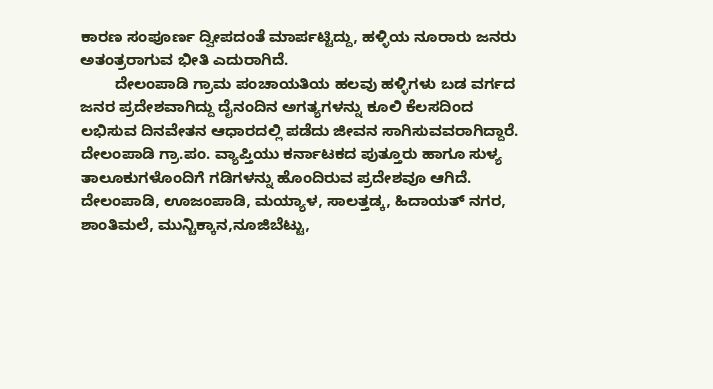ಕಾರಣ ಸಂಪೂರ್ಣ ದ್ವೀಪದಂತೆ ಮಾರ್ಪಟ್ಟಿದ್ದು, ಹಳ್ಳಿಯ ನೂರಾರು ಜನರು ಅತಂತ್ರರಾಗುವ ಭೀತಿ ಎದುರಾಗಿದೆ.
        ದೇಲಂಪಾಡಿ ಗ್ರಾಮ ಪಂಚಾಯತಿಯ ಹಲವು ಹಳ್ಳಿಗಳು ಬಡ ವರ್ಗದ ಜನರ ಪ್ರದೇಶವಾಗಿದ್ದು ದೈನಂದಿನ ಅಗತ್ಯಗಳನ್ನು ಕೂಲಿ ಕೆಲಸದಿಂದ ಲಭಿಸುವ ದಿನವೇತನ ಆಧಾರದಲ್ಲಿ ಪಡೆದು ಜೀವನ ಸಾಗಿಸುವವರಾಗಿದ್ದಾರೆ. ದೇಲಂಪಾಡಿ ಗ್ರಾ.ಪಂ. ವ್ಯಾಪ್ತಿಯು ಕರ್ನಾಟಕದ ಪುತ್ತೂರು ಹಾಗೂ ಸುಳ್ಯ ತಾಲೂಕುಗಳೊಂದಿಗೆ ಗಡಿಗಳನ್ನು ಹೊಂದಿರುವ ಪ್ರದೇಶವೂ ಆಗಿದೆ. ದೇಲಂಪಾಡಿ, ಊಜಂಪಾಡಿ, ಮಯ್ಯಾಳ, ಸಾಲತ್ತಡ್ಕ, ಹಿದಾಯತ್ ನಗರ, ಶಾಂತಿಮಲೆ, ಮುನ್ಚಿಕ್ಕಾನ,ನೂಜಿಬೆಟ್ಟು,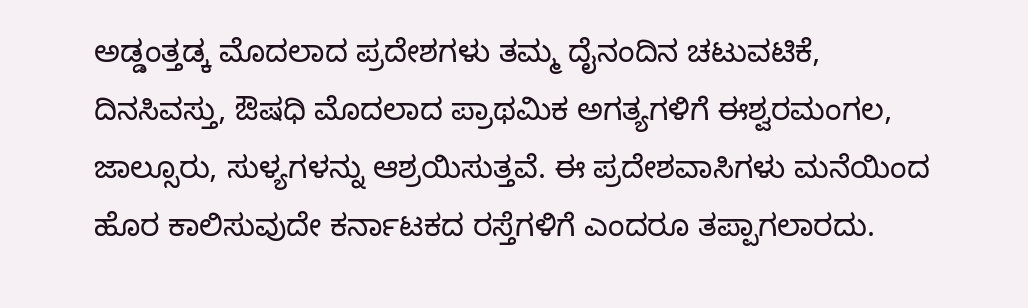ಅಡ್ಡಂತ್ತಡ್ಕ ಮೊದಲಾದ ಪ್ರದೇಶಗಳು ತಮ್ಮ ದೈನಂದಿನ ಚಟುವಟಿಕೆ, ದಿನಸಿವಸ್ತು, ಔಷಧಿ ಮೊದಲಾದ ಪ್ರಾಥಮಿಕ ಅಗತ್ಯಗಳಿಗೆ ಈಶ್ವರಮಂಗಲ, ಜಾಲ್ಸೂರು, ಸುಳ್ಯಗಳನ್ನು ಆಶ್ರಯಿಸುತ್ತವೆ. ಈ ಪ್ರದೇಶವಾಸಿಗಳು ಮನೆಯಿಂದ ಹೊರ ಕಾಲಿಸುವುದೇ ಕರ್ನಾಟಕದ ರಸ್ತೆಗಳಿಗೆ ಎಂದರೂ ತಪ್ಪಾಗಲಾರದು.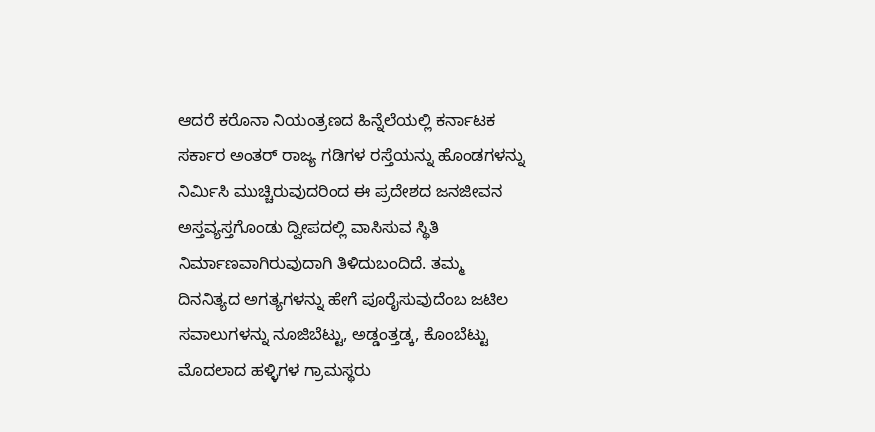ಆದರೆ ಕರೊನಾ ನಿಯಂತ್ರಣದ ಹಿನ್ನೆಲೆಯಲ್ಲಿ ಕರ್ನಾಟಕ ಸರ್ಕಾರ ಅಂತರ್ ರಾಜ್ಯ ಗಡಿಗಳ ರಸ್ತೆಯನ್ನು ಹೊಂಡಗಳನ್ನು ನಿರ್ಮಿಸಿ ಮುಚ್ಚಿರುವುದರಿಂದ ಈ ಪ್ರದೇಶದ ಜನಜೀವನ ಅಸ್ತವ್ಯಸ್ತಗೊಂಡು ದ್ವೀಪದಲ್ಲಿ ವಾಸಿಸುವ ಸ್ಥಿತಿ ನಿರ್ಮಾಣವಾಗಿರುವುದಾಗಿ ತಿಳಿದುಬಂದಿದೆ. ತಮ್ಮ ದಿನನಿತ್ಯದ ಅಗತ್ಯಗಳನ್ನು ಹೇಗೆ ಪೂರೈಸುವುದೆಂಬ ಜಟಿಲ ಸವಾಲುಗಳನ್ನು ನೂಜಿಬೆಟ್ಟು, ಅಡ್ಡಂತ್ತಡ್ಕ, ಕೊಂಬೆಟ್ಟು ಮೊದಲಾದ ಹಳ್ಳಿಗಳ ಗ್ರಾಮಸ್ಥರು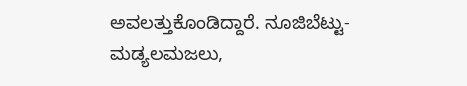ಅವಲತ್ತುಕೊಂಡಿದ್ದಾರೆ. ನೂಜಿಬೆಟ್ಟು-ಮಡ್ಯಲಮಜಲು,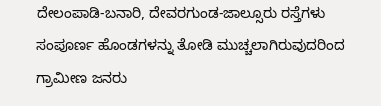ದೇಲಂಪಾಡಿ-ಬನಾರಿ, ದೇವರಗುಂಡ-ಜಾಲ್ಸೂರು ರಸ್ತೆಗಳು ಸಂಪೂರ್ಣ ಹೊಂಡಗಳನ್ನು ತೋಡಿ ಮುಚ್ಚಲಾಗಿರುವುದರಿಂದ ಗ್ರಾಮೀಣ ಜನರು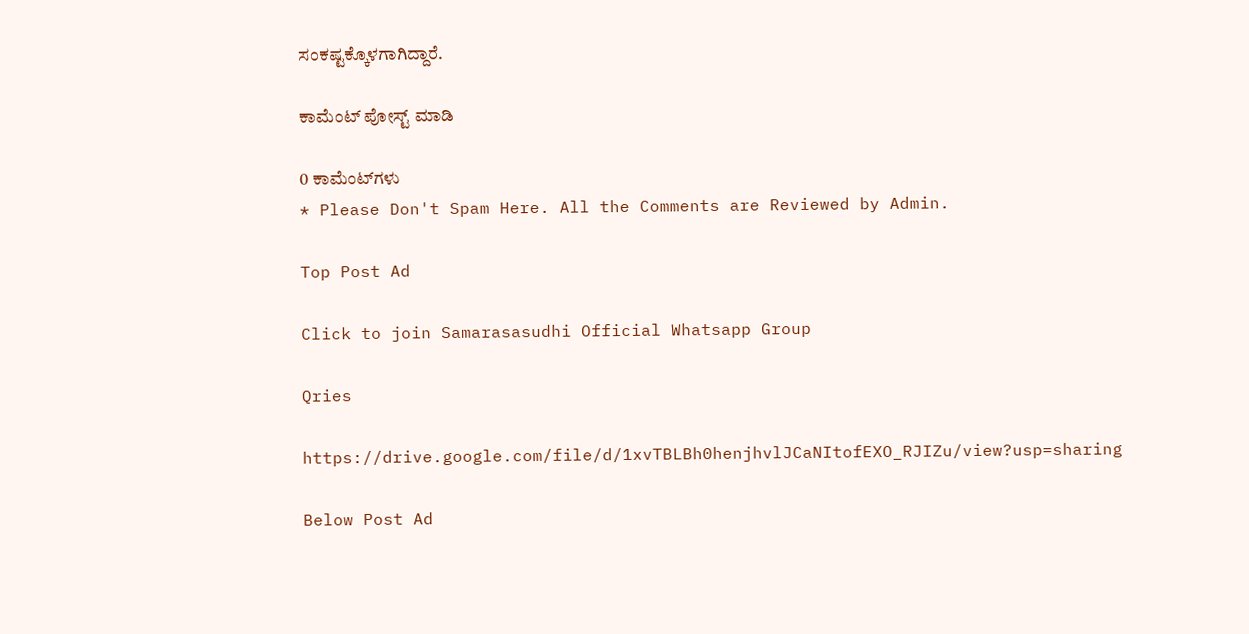ಸಂಕಷ್ಟಕ್ಕೊಳಗಾಗಿದ್ದಾರೆ.

ಕಾಮೆಂಟ್‌‌ ಪೋಸ್ಟ್‌ ಮಾಡಿ

0 ಕಾಮೆಂಟ್‌ಗಳು
* Please Don't Spam Here. All the Comments are Reviewed by Admin.

Top Post Ad

Click to join Samarasasudhi Official Whatsapp Group

Qries

https://drive.google.com/file/d/1xvTBLBh0henjhvlJCaNItofEXO_RJIZu/view?usp=sharing

Below Post Ad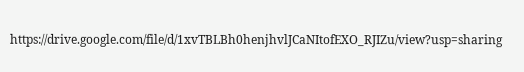https://drive.google.com/file/d/1xvTBLBh0henjhvlJCaNItofEXO_RJIZu/view?usp=sharing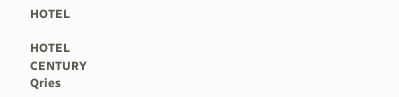HOTEL

HOTEL
CENTURY
Qries